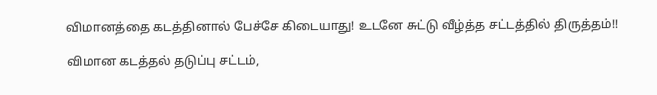விமானத்தை கடத்தினால் பேச்சே கிடையாது! உடனே சுட்டு வீழ்த்த சட்டத்தில் திருத்தம்!!

விமான கடத்தல் தடுப்பு சட்டம்,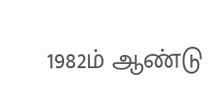1982ம் ஆண்டு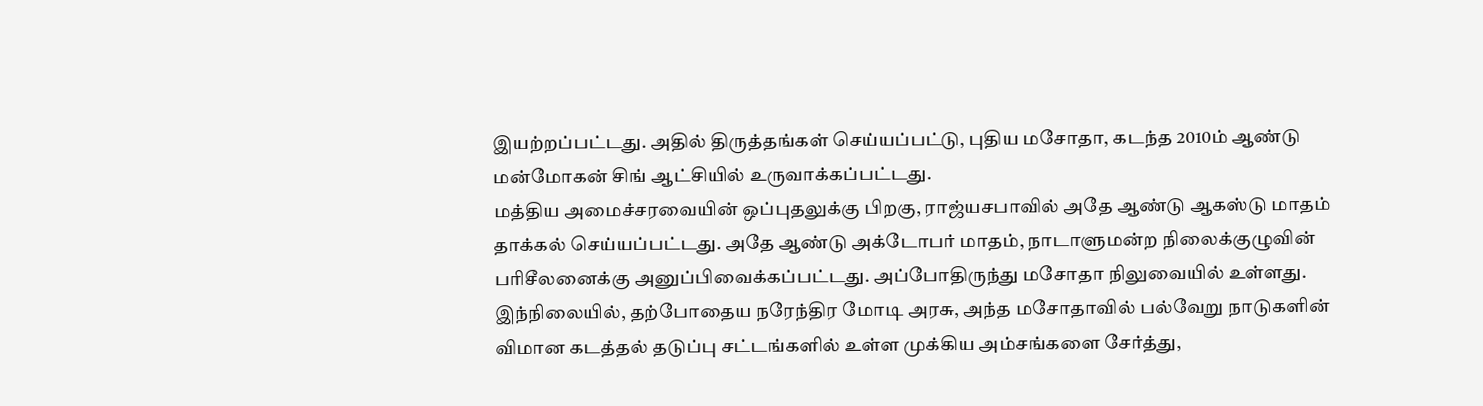இயற்றப்பட்டது. அதில் திருத்தங்கள் செய்யப்பட்டு, புதிய மசோதா, கடந்த 2010ம் ஆண்டு மன்மோகன் சிங் ஆட்சியில் உருவாக்கப்பட்டது.
மத்திய அமைச்சரவையின் ஒப்புதலுக்கு பிறகு, ராஜ்யசபாவில் அதே ஆண்டு ஆகஸ்டு மாதம் தாக்கல் செய்யப்பட்டது. அதே ஆண்டு அக்டோபர் மாதம், நாடாளுமன்ற நிலைக்குழுவின் பரிசீலனைக்கு அனுப்பிவைக்கப்பட்டது. அப்போதிருந்து மசோதா நிலுவையில் உள்ளது.
இந்நிலையில், தற்போதைய நரேந்திர மோடி அரசு, அந்த மசோதாவில் பல்வேறு நாடுகளின் விமான கடத்தல் தடுப்பு சட்டங்களில் உள்ள முக்கிய அம்சங்களை சேர்த்து,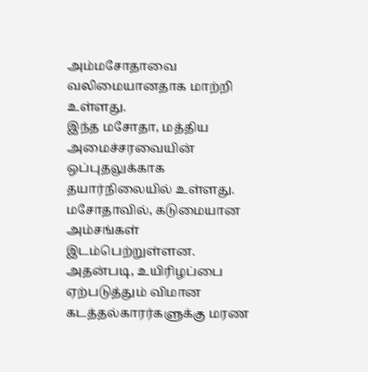அம்மசோதாவை வலிமையானதாக மாற்றி உள்ளது.
இந்த மசோதா, மத்திய அமைச்சரவையின் ஒப்புதலுக்காக தயார்நிலையில் உள்ளது. மசோதாவில், கடுமையான அம்சங்கள் இடம்பெற்றுள்ளன.
அதன்படி, உயிரிழப்பை ஏற்படுத்தும் விமான கடத்தல்காரர்களுக்கு மரண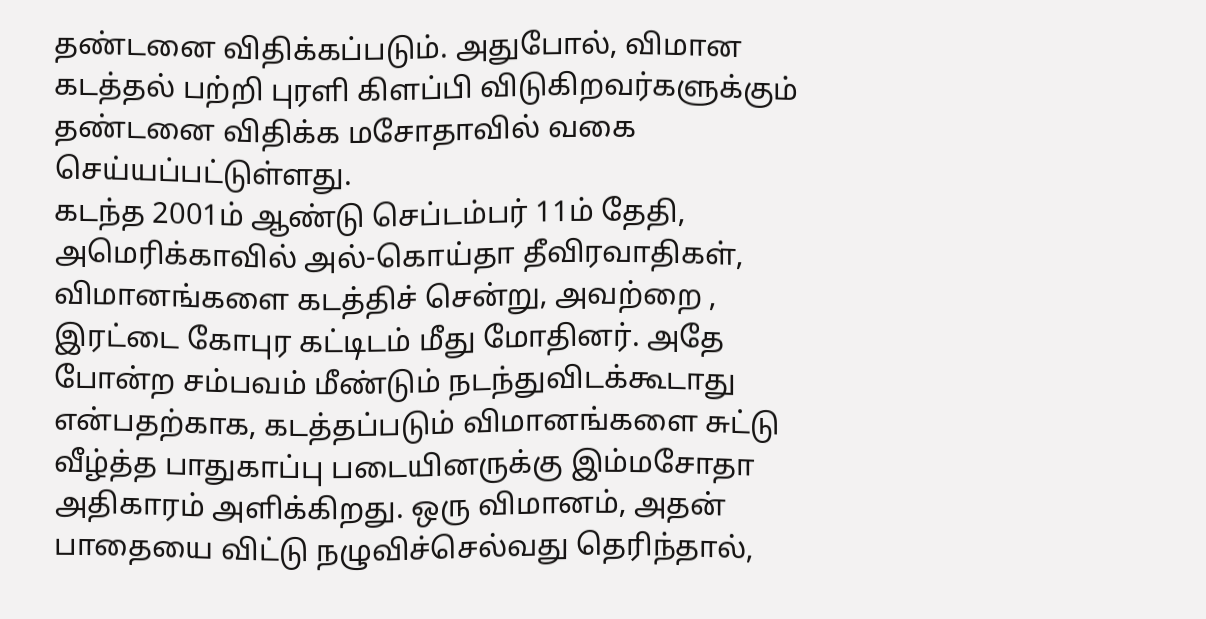தண்டனை விதிக்கப்படும். அதுபோல், விமான கடத்தல் பற்றி புரளி கிளப்பி விடுகிறவர்களுக்கும் தண்டனை விதிக்க மசோதாவில் வகை செய்யப்பட்டுள்ளது.
கடந்த 2001ம் ஆண்டு செப்டம்பர் 11ம் தேதி, அமெரிக்காவில் அல்-கொய்தா தீவிரவாதிகள், விமானங்களை கடத்திச் சென்று, அவற்றை , இரட்டை கோபுர கட்டிடம் மீது மோதினர். அதே போன்ற சம்பவம் மீண்டும் நடந்துவிடக்கூடாது என்பதற்காக, கடத்தப்படும் விமானங்களை சுட்டு வீழ்த்த பாதுகாப்பு படையினருக்கு இம்மசோதா அதிகாரம் அளிக்கிறது. ஒரு விமானம், அதன் பாதையை விட்டு நழுவிச்செல்வது தெரிந்தால்,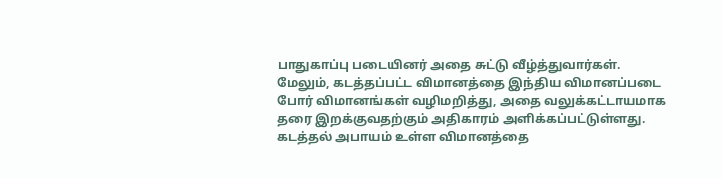பாதுகாப்பு படையினர் அதை சுட்டு வீழ்த்துவார்கள்.
மேலும், கடத்தப்பட்ட விமானத்தை இந்திய விமானப்படை போர் விமானங்கள் வழிமறித்து, அதை வலுக்கட்டாயமாக தரை இறக்குவதற்கும் அதிகாரம் அளிக்கப்பட்டுள்ளது. கடத்தல் அபாயம் உள்ள விமானத்தை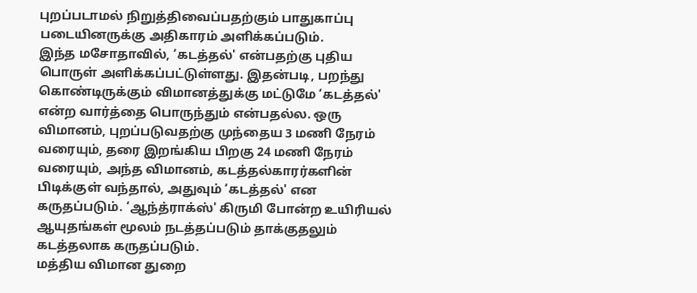புறப்படாமல் நிறுத்திவைப்பதற்கும் பாதுகாப்பு படையினருக்கு அதிகாரம் அளிக்கப்படும்.
இந்த மசோதாவில், ‘கடத்தல்' என்பதற்கு புதிய பொருள் அளிக்கப்பட்டுள்ளது. இதன்படி, பறந்து கொண்டிருக்கும் விமானத்துக்கு மட்டுமே ‘கடத்தல்' என்ற வார்த்தை பொருந்தும் என்பதல்ல. ஒரு விமானம், புறப்படுவதற்கு முந்தைய 3 மணி நேரம் வரையும், தரை இறங்கிய பிறகு 24 மணி நேரம் வரையும், அந்த விமானம், கடத்தல்காரர்களின் பிடிக்குள் வந்தால், அதுவும் ‘கடத்தல்' என கருதப்படும். ‘ஆந்த்ராக்ஸ்' கிருமி போன்ற உயிரியல் ஆயுதங்கள் மூலம் நடத்தப்படும் தாக்குதலும் கடத்தலாக கருதப்படும்.
மத்திய விமான துறை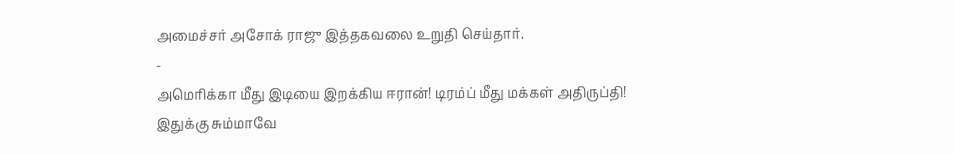அமைச்சர் அசோக் ராஜு இத்தகவலை உறுதி செய்தார்.
-
அமெரிக்கா மீது இடியை இறக்கிய ஈரான்! டிரம்ப் மீது மக்கள் அதிருப்தி! இதுக்கு சும்மாவே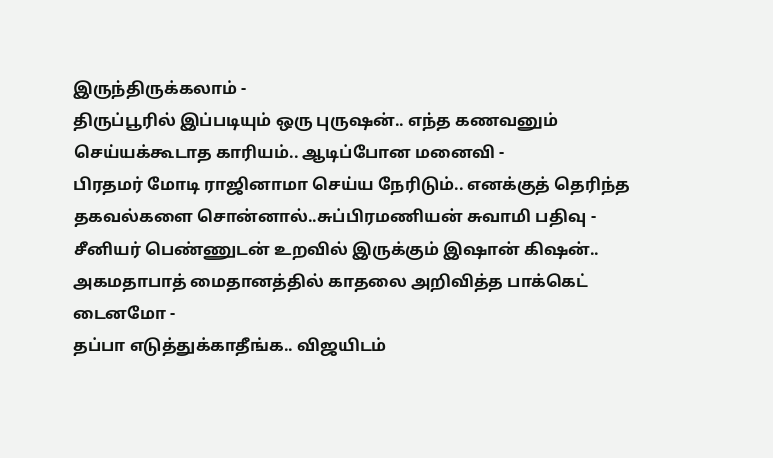இருந்திருக்கலாம் -
திருப்பூரில் இப்படியும் ஒரு புருஷன்.. எந்த கணவனும் செய்யக்கூடாத காரியம்.. ஆடிப்போன மனைவி -
பிரதமர் மோடி ராஜினாமா செய்ய நேரிடும்.. எனக்குத் தெரிந்த தகவல்களை சொன்னால்..சுப்பிரமணியன் சுவாமி பதிவு -
சீனியர் பெண்ணுடன் உறவில் இருக்கும் இஷான் கிஷன்.. அகமதாபாத் மைதானத்தில் காதலை அறிவித்த பாக்கெட் டைனமோ -
தப்பா எடுத்துக்காதீங்க.. விஜயிடம்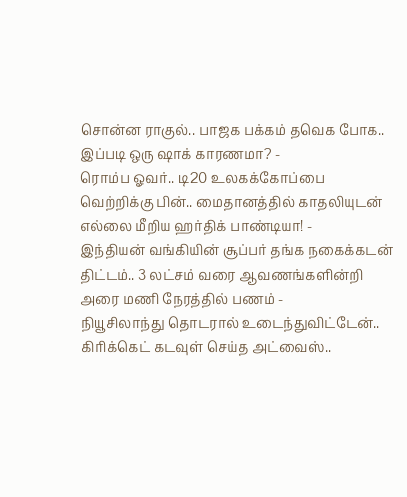சொன்ன ராகுல்.. பாஜக பக்கம் தவெக போக.. இப்படி ஒரு ஷாக் காரணமா? -
ரொம்ப ஓவர்.. டி20 உலகக்கோப்பை வெற்றிக்கு பின்.. மைதானத்தில் காதலியுடன் எல்லை மீறிய ஹர்திக் பாண்டியா! -
இந்தியன் வங்கியின் சூப்பர் தங்க நகைக்கடன் திட்டம்.. 3 லட்சம் வரை ஆவணங்களின்றி அரை மணி நேரத்தில் பணம் -
நியூசிலாந்து தொடரால் உடைந்துவிட்டேன்.. கிரிக்கெட் கடவுள் செய்த அட்வைஸ்..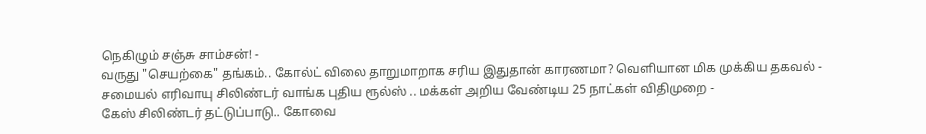நெகிழும் சஞ்சு சாம்சன்! -
வருது "செயற்கை" தங்கம்.. கோல்ட் விலை தாறுமாறாக சரிய இதுதான் காரணமா? வெளியான மிக முக்கிய தகவல் -
சமையல் எரிவாயு சிலிண்டர் வாங்க புதிய ரூல்ஸ் .. மக்கள் அறிய வேண்டிய 25 நாட்கள் விதிமுறை -
கேஸ் சிலிண்டர் தட்டுப்பாடு.. கோவை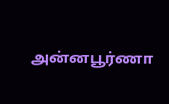அன்னபூர்ணா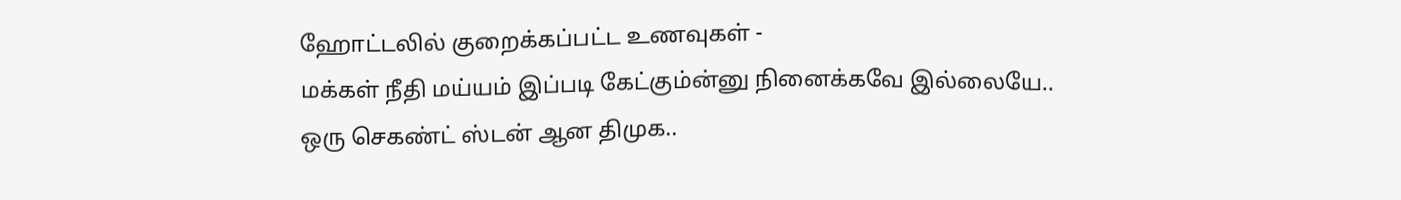ஹோட்டலில் குறைக்கப்பட்ட உணவுகள் -
மக்கள் நீதி மய்யம் இப்படி கேட்கும்ன்னு நினைக்கவே இல்லையே.. ஒரு செகண்ட் ஸ்டன் ஆன திமுக..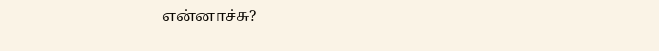என்னாச்சு?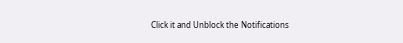Click it and Unblock the Notifications